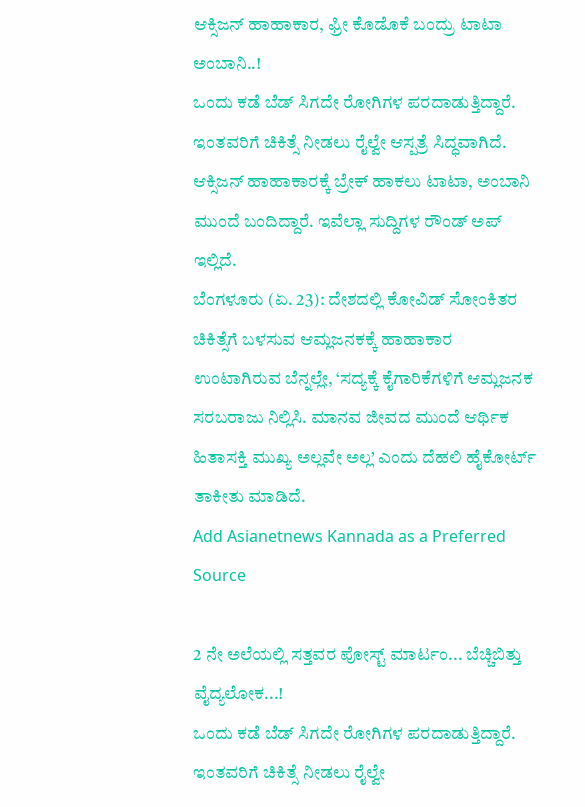ಆಕ್ಸಿಜನ್ ಹಾಹಾಕಾರ, ಫ್ರೀ ಕೊಡೊಕೆ ಬಂದ್ರು ಟಾಟಾ ಅಂಬಾನಿ..!
ಒಂದು ಕಡೆ ಬೆಡ್ ಸಿಗದೇ ರೋಗಿಗಳ ಪರದಾಡುತ್ತಿದ್ದಾರೆ. ಇಂತವರಿಗೆ ಚಿಕಿತ್ಸೆ ನೀಡಲು ರೈಲ್ವೇ ಆಸ್ಪತ್ರೆ ಸಿದ್ಧವಾಗಿದೆ. ಆಕ್ಸಿಜನ್ ಹಾಹಾಕಾರಕ್ಕೆ ಬ್ರೇಕ್ ಹಾಕಲು ಟಾಟಾ, ಅಂಬಾನಿ ಮುಂದೆ ಬಂದಿದ್ದಾರೆ. ಇವೆಲ್ಲಾ ಸುದ್ದಿಗಳ ರೌಂಡ್ ಅಪ್ ಇಲ್ಲಿದೆ.
ಬೆಂಗಳೂರು (ಏ. 23): ದೇಶದಲ್ಲಿ ಕೋವಿಡ್ ಸೋಂಕಿತರ ಚಿಕಿತ್ಸೆಗೆ ಬಳಸುವ ಆಮ್ಲಜನಕಕ್ಕೆ ಹಾಹಾಕಾರ ಉಂಟಾಗಿರುವ ಬೆನ್ನಲ್ಲೇ, ‘ಸದ್ಯಕ್ಕೆ ಕೈಗಾರಿಕೆಗಳಿಗೆ ಆಮ್ಲಜನಕ ಸರಬರಾಜು ನಿಲ್ಲಿಸಿ. ಮಾನವ ಜೀವದ ಮುಂದೆ ಆರ್ಥಿಕ ಹಿತಾಸಕ್ತಿ ಮುಖ್ಯ ಅಲ್ಲವೇ ಅಲ್ಲ’ ಎಂದು ದೆಹಲಿ ಹೈಕೋರ್ಟ್ ತಾಕೀತು ಮಾಡಿದೆ.
Add Asianetnews Kannada as a Preferred Source

2 ನೇ ಅಲೆಯಲ್ಲಿ ಸತ್ತವರ ಪೋಸ್ಟ್ ಮಾರ್ಟಂ... ಬೆಚ್ಚಿಬಿತ್ತು ವೈದ್ಯಲೋಕ...!
ಒಂದು ಕಡೆ ಬೆಡ್ ಸಿಗದೇ ರೋಗಿಗಳ ಪರದಾಡುತ್ತಿದ್ದಾರೆ. ಇಂತವರಿಗೆ ಚಿಕಿತ್ಸೆ ನೀಡಲು ರೈಲ್ವೇ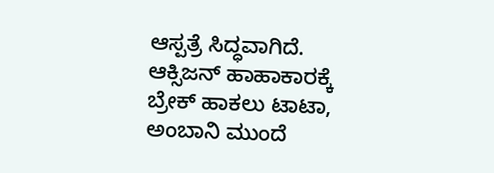ಆಸ್ಪತ್ರೆ ಸಿದ್ಧವಾಗಿದೆ. ಆಕ್ಸಿಜನ್ ಹಾಹಾಕಾರಕ್ಕೆ ಬ್ರೇಕ್ ಹಾಕಲು ಟಾಟಾ, ಅಂಬಾನಿ ಮುಂದೆ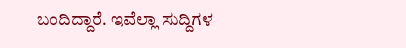ಬಂದಿದ್ದಾರೆ. ಇವೆಲ್ಲಾ ಸುದ್ದಿಗಳ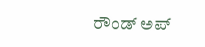ರೌಂಡ್ ಅಪ್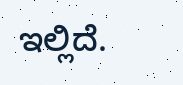ಇಲ್ಲಿದೆ.